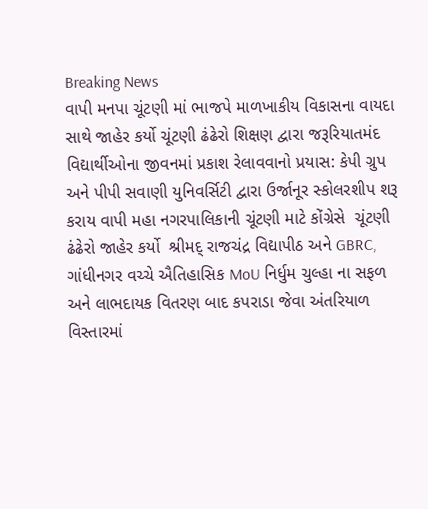Breaking News
વાપી મનપા ચૂંટણી માં ભાજપે માળખાકીય વિકાસના વાયદા સાથે જાહેર કર્યો ચૂંટણી ઢંઢેરો શિક્ષણ દ્વારા જરૂરિયાતમંદ વિદ્યાર્થીઓના જીવનમાં પ્રકાશ રેલાવવાનો પ્રયાસ: કેપી ગ્રુપ અને પીપી સવાણી યુનિવર્સિટી દ્વારા ઉર્જાનૂર સ્કોલરશીપ શરૂ કરાય વાપી મહા નગરપાલિકાની ચૂંટણી માટે કોંગ્રેસે  ચૂંટણી ઢંઢેરો જાહેર કર્યો  શ્રીમદ્ રાજચંદ્ર વિદ્યાપીઠ અને GBRC, ગાંધીનગર વચ્ચે ઐતિહાસિક MoU નિર્ધુમ ચુલ્હા ના સફળ અને લાભદાયક વિતરણ બાદ કપરાડા જેવા અંતરિયાળ વિસ્તારમાં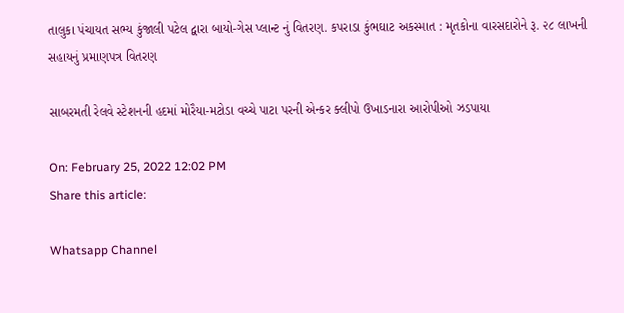તાલુકા પંચાયત સભ્ય કુંજાલી પટેલ દ્વારા બાયો-ગેસ પ્લાન્ટ નું વિતરણ. કપરાડા કુંભઘાટ અકસ્માત : મૃતકોના વારસદારોને રૂ. ૨૮ લાખની સહાયનું પ્રમાણપત્ર વિતરણ

સાબરમતી રેલવે સ્ટેશનની હદમાં મોરૈયા-મટોડા વચ્ચે પાટા પરની એન્કર ક્લીપો ઉખાડનારા આરોપીઓ ઝડપાયા

On: February 25, 2022 12:02 PM
Share this article:

Whatsapp Channel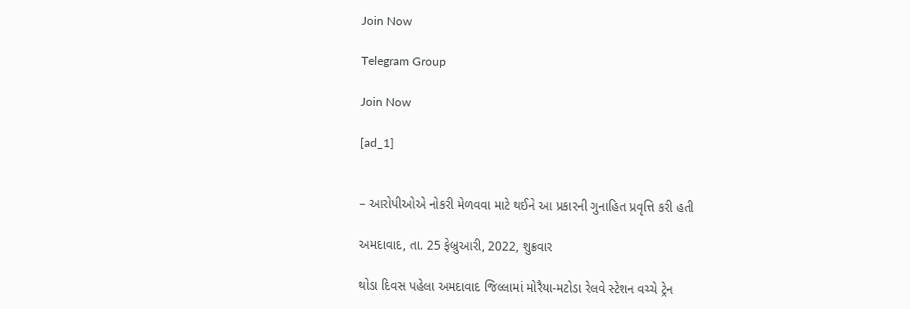Join Now

Telegram Group

Join Now

[ad_1]


– આરોપીઓએ નોકરી મેળવવા માટે થઈને આ પ્રકારની ગુનાહિત પ્રવૃત્તિ કરી હતી

અમદાવાદ, તા. 25 ફેબ્રુઆરી, 2022, શુક્રવાર

થોડા દિવસ પહેલા અમદાવાદ જિલ્લામાં મોરૈયા-મટોડા રેલવે સ્ટેશન વચ્ચે ટ્રેન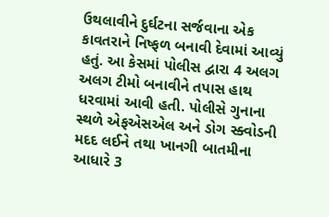ઉથલાવીને દુર્ઘટના સર્જવાના એક કાવતરાને નિષ્ફળ બનાવી દેવામાં આવ્યું હતું. આ કેસમાં પોલીસ દ્વારા 4 અલગ અલગ ટીમો બનાવીને તપાસ હાથ ધરવામાં આવી હતી. પોલીસે ગુનાના સ્થળે એફએસએલ અને ડોગ સ્ક્વોડની મદદ લઈને તથા ખાનગી બાતમીના આધારે 3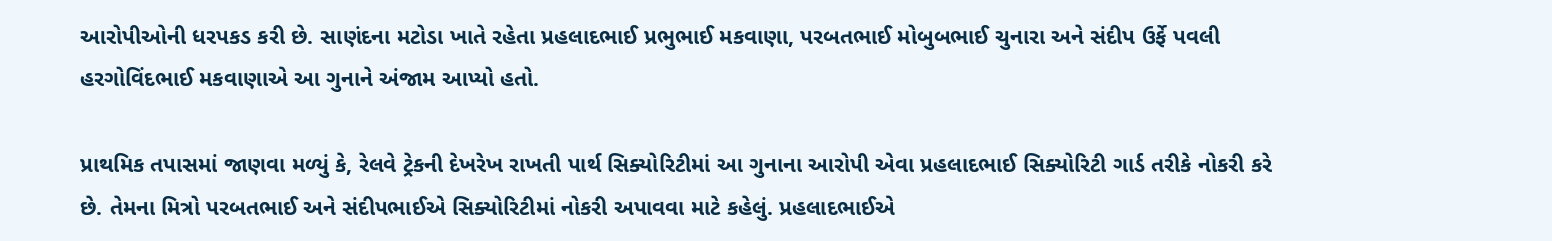આરોપીઓની ધરપકડ કરી છે. સાણંદના મટોડા ખાતે રહેતા પ્રહલાદભાઈ પ્રભુભાઈ મકવાણા, પરબતભાઈ મોબુબભાઈ ચુનારા અને સંદીપ ઉર્ફે પવલી હરગોવિંદભાઈ મકવાણાએ આ ગુનાને અંજામ આપ્યો હતો.

પ્રાથમિક તપાસમાં જાણવા મળ્યું કે, રેલવે ટ્રેકની દેખરેખ રાખતી પાર્થ સિક્યોરિટીમાં આ ગુનાના આરોપી એવા પ્રહલાદભાઈ સિક્યોરિટી ગાર્ડ તરીકે નોકરી કરે છે. તેમના મિત્રો પરબતભાઈ અને સંદીપભાઈએ સિક્યોરિટીમાં નોકરી અપાવવા માટે કહેલું. પ્રહલાદભાઈએ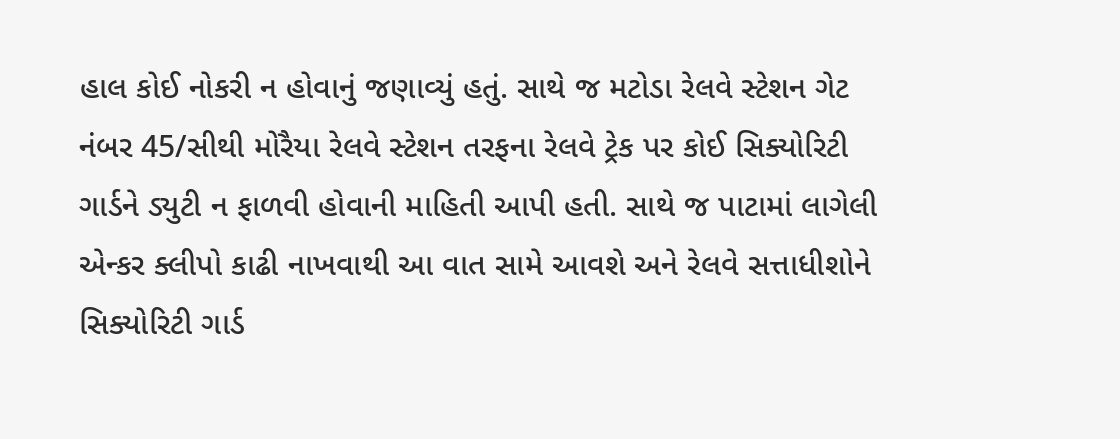હાલ કોઈ નોકરી ન હોવાનું જણાવ્યું હતું. સાથે જ મટોડા રેલવે સ્ટેશન ગેટ નંબર 45/સીથી મોરૈયા રેલવે સ્ટેશન તરફના રેલવે ટ્રેક પર કોઈ સિક્યોરિટી ગાર્ડને ડ્યુટી ન ફાળવી હોવાની માહિતી આપી હતી. સાથે જ પાટામાં લાગેલી એન્કર ક્લીપો કાઢી નાખવાથી આ વાત સામે આવશે અને રેલવે સત્તાધીશોને સિક્યોરિટી ગાર્ડ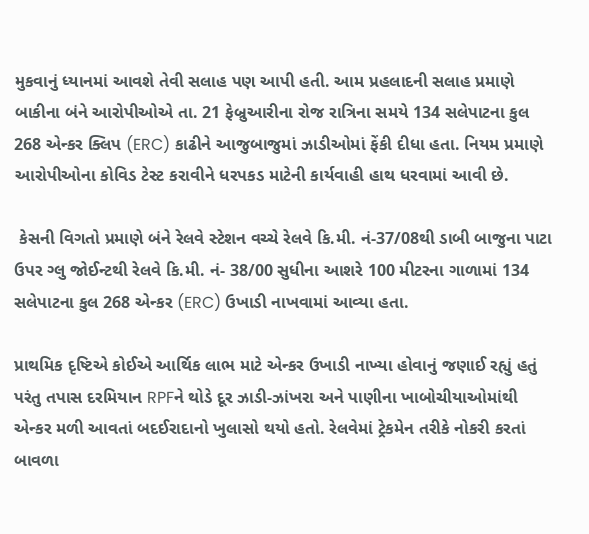મુકવાનું ધ્યાનમાં આવશે તેવી સલાહ પણ આપી હતી. આમ પ્રહલાદની સલાહ પ્રમાણે બાકીના બંને આરોપીઓએ તા. 21 ફેબ્રુઆરીના રોજ રાત્રિના સમયે 134 સલેપાટના કુલ 268 એન્કર ક્લિપ (ERC) કાઢીને આજુબાજુમાં ઝાડીઓમાં ફેંકી દીધા હતા. નિયમ પ્રમાણે આરોપીઓના કોવિડ ટેસ્ટ કરાવીને ધરપકડ માટેની કાર્યવાહી હાથ ધરવામાં આવી છે.

 કેસની વિગતો પ્રમાણે બંને રેલવે સ્ટેશન વચ્ચે રેલવે કિ.મી. નં-37/08થી ડાબી બાજુના પાટા ઉપર ગ્લુ જોઈન્ટથી રેલવે કિ.મી. નં- 38/00 સુધીના આશરે 100 મીટરના ગાળામાં 134 સલેપાટના કુલ 268 એન્કર (ERC) ઉખાડી નાખવામાં આવ્યા હતા.

પ્રાથમિક દૃષ્ટિએ કોઈએ આર્થિક લાભ માટે એન્કર ઉખાડી નાખ્યા હોવાનું જણાઈ રહ્યું હતું પરંતુ તપાસ દરમિયાન RPFને થોડે દૂર ઝાડી-ઝાંખરા અને પાણીના ખાબોચીયાઓમાંથી એન્કર મળી આવતાં બદઈરાદાનો ખુલાસો થયો હતો. રેલવેમાં ટ્રેકમેન તરીકે નોકરી કરતાં બાવળા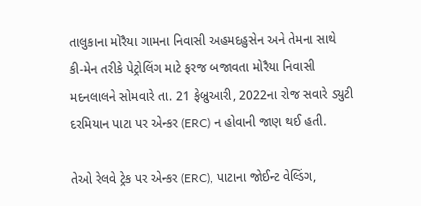તાલુકાના મોરૈયા ગામના નિવાસી અહમદહુસેન અને તેમના સાથે કી-મેન તરીકે પેટ્રોલિંગ માટે ફરજ બજાવતા મોરૈયા નિવાસી મદનલાલને સોમવારે તા. 21 ફેબ્રુઆરી, 2022ના રોજ સવારે ડ્યુટી દરમિયાન પાટા પર એન્કર (ERC) ન હોવાની જાણ થઈ હતી.

તેઓ રેલવે ટ્રેક પર એન્કર (ERC), પાટાના જોઈન્ટ વેલ્ડિંગ,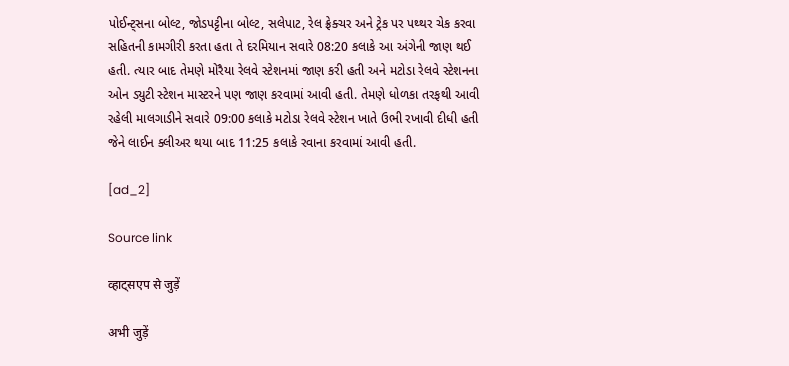પોઈન્ટ્સના બોલ્ટ, જોડપટ્ટીના બોલ્ટ, સલેપાટ, રેલ ફ્રેક્ચર અને ટ્રેક પર પથ્થર ચેક કરવા સહિતની કામગીરી કરતા હતા તે દરમિયાન સવારે 08:20 કલાકે આ અંગેની જાણ થઈ હતી. ત્યાર બાદ તેમણે મોરૈયા રેલવે સ્ટેશનમાં જાણ કરી હતી અને મટોડા રેલવે સ્ટેશનના ઓન ડ્યુટી સ્ટેશન માસ્ટરને પણ જાણ કરવામાં આવી હતી. તેમણે ધોળકા તરફથી આવી રહેલી માલગાડીને સવારે 09:00 કલાકે મટોડા રેલવે સ્ટેશન ખાતે ઉભી રખાવી દીધી હતી જેને લાઈન ક્લીઅર થયા બાદ 11:25 કલાકે રવાના કરવામાં આવી હતી.

[ad_2]

Source link

व्हाट्सएप से जुड़ें

अभी जुड़ें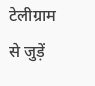टेलीग्राम से जुड़ें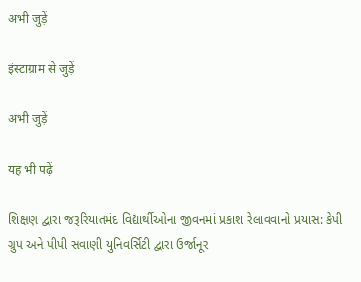अभी जुड़ें

इंस्टाग्राम से जुड़ें

अभी जुड़ें

यह भी पढ़ें

શિક્ષણ દ્વારા જરૂરિયાતમંદ વિદ્યાર્થીઓના જીવનમાં પ્રકાશ રેલાવવાનો પ્રયાસ: કેપી ગ્રુપ અને પીપી સવાણી યુનિવર્સિટી દ્વારા ઉર્જાનૂર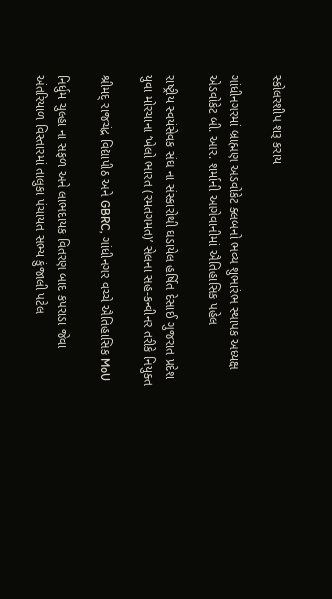સ્કોલરશીપ શરૂ કરાય

ગાંધીનગરમાં બ્રાહ્મણ અડવોકેટ ક્લબનો ભવ્ય શુભારંભ સ્થાપક અધ્યક્ષ એડવોકેટ બી. આર. શર્માની આગેવાનીમાં ઐતિહાસિક પહેલ

રાષ્ટ્રીય સ્વયંસેવક સંઘ ના સંસ્કારોથી ઘડાયેલ હર્ષિત દેસાઈ ગુજરાત પ્રદેશ યુવા મોરચાના ‘ખેલો ભારત (રમતગમત)’ સેલના સહ-કન્વીનર તરીકે નિયુક્ત

શ્રીમદ્ રાજચંદ્ર વિદ્યાપીઠ અને GBRC, ગાંધીનગર વચ્ચે ઐતિહાસિક MoU

નિર્ધુમ ચુલ્હા ના સફળ અને લાભદાયક વિતરણ બાદ કપરાડા જેવા અંતરિયાળ વિસ્તારમાં તાલુકા પંચાયત સભ્ય કુંજાલી પટેલ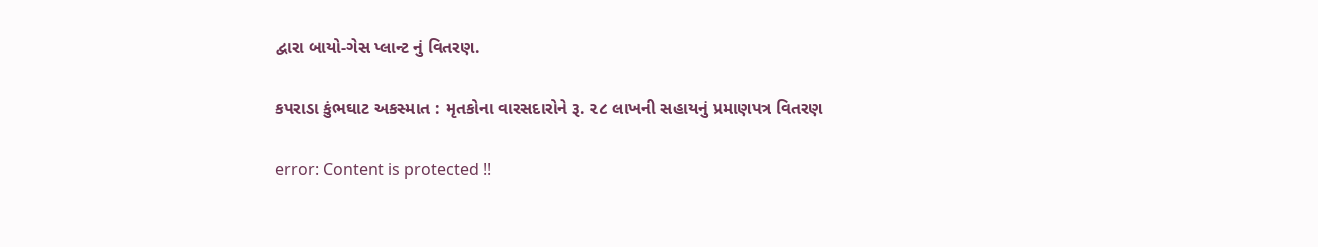દ્વારા બાયો-ગેસ પ્લાન્ટ નું વિતરણ.

કપરાડા કુંભઘાટ અકસ્માત : મૃતકોના વારસદારોને રૂ. ૨૮ લાખની સહાયનું પ્રમાણપત્ર વિતરણ

error: Content is protected !!